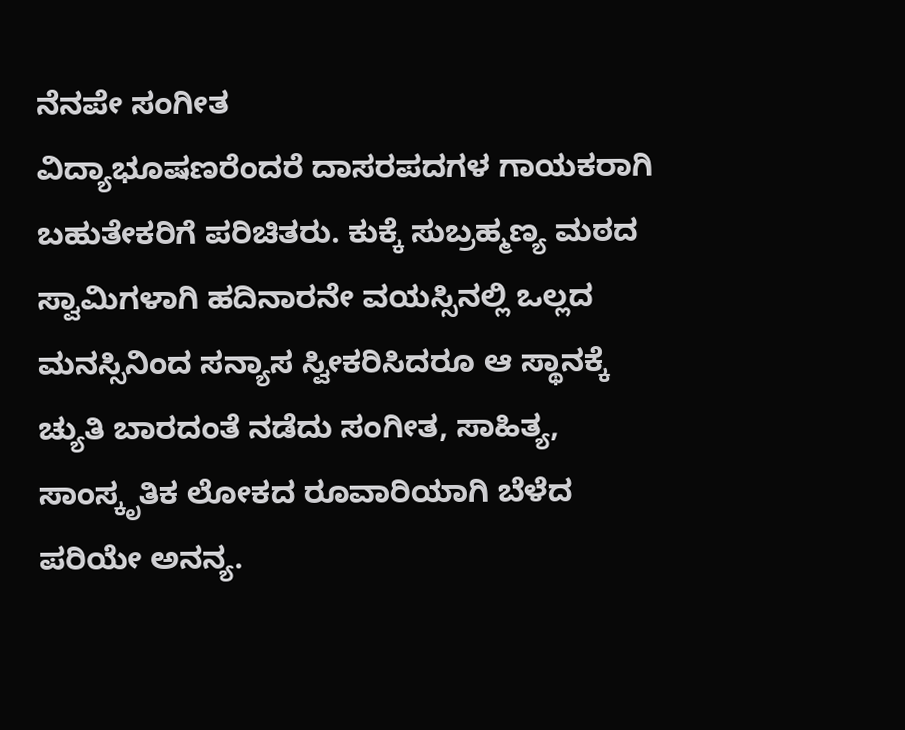ನೆನಪೇ ಸಂಗೀತ
ವಿದ್ಯಾಭೂಷಣರೆಂದರೆ ದಾಸರಪದಗಳ ಗಾಯಕರಾಗಿ ಬಹುತೇಕರಿಗೆ ಪರಿಚಿತರು. ಕುಕ್ಕೆ ಸುಬ್ರಹ್ಮಣ್ಯ ಮಠದ ಸ್ವಾಮಿಗಳಾಗಿ ಹದಿನಾರನೇ ವಯಸ್ಸಿನಲ್ಲಿ ಒಲ್ಲದ ಮನಸ್ಸಿನಿಂದ ಸನ್ಯಾಸ ಸ್ವೀಕರಿಸಿದರೂ ಆ ಸ್ಥಾನಕ್ಕೆ ಚ್ಯುತಿ ಬಾರದಂತೆ ನಡೆದು ಸಂಗೀತ, ಸಾಹಿತ್ಯ, ಸಾಂಸ್ಕೃತಿಕ ಲೋಕದ ರೂವಾರಿಯಾಗಿ ಬೆಳೆದ ಪರಿಯೇ ಅನನ್ಯ.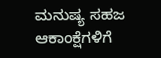ಮನುಷ್ಯ ಸಹಜ ಆಕಾಂಕ್ಷೆಗಳಿಗೆ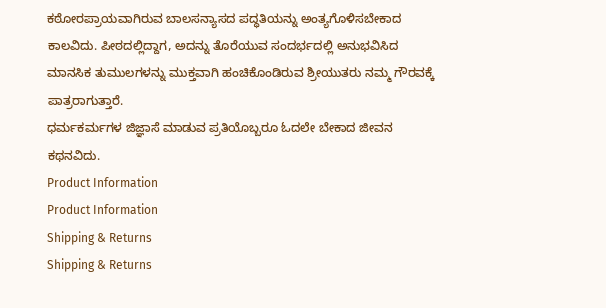ಕಠೋರಪ್ರಾಯವಾಗಿರುವ ಬಾಲಸನ್ಯಾಸದ ಪದ್ಧತಿಯನ್ನು ಅಂತ್ಯಗೊಳಿಸಬೇಕಾದ ಕಾಲವಿದು. ಪೀಠದಲ್ಲಿದ್ದಾಗ, ಅದನ್ನು ತೊರೆಯುವ ಸಂದರ್ಭದಲ್ಲಿ ಅನುಭವಿಸಿದ ಮಾನಸಿಕ ತುಮುಲಗಳನ್ನು ಮುಕ್ತವಾಗಿ ಹಂಚಿಕೊಂಡಿರುವ ಶ್ರೀಯುತರು ನಮ್ಮ ಗೌರವಕ್ಕೆ ಪಾತ್ರರಾಗುತ್ತಾರೆ.
ಧರ್ಮಕರ್ಮಗಳ ಜಿಜ್ಞಾಸೆ ಮಾಡುವ ಪ್ರತಿಯೊಬ್ಬರೂ ಓದಲೇ ಬೇಕಾದ ಜೀವನ ಕಥನವಿದು.
Product Information
Product Information
Shipping & Returns
Shipping & Returns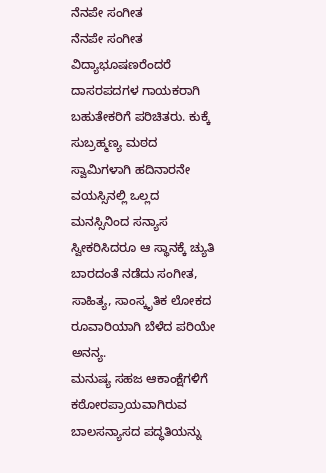ನೆನಪೇ ಸಂಗೀತ
ನೆನಪೇ ಸಂಗೀತ
ವಿದ್ಯಾಭೂಷಣರೆಂದರೆ ದಾಸರಪದಗಳ ಗಾಯಕರಾಗಿ ಬಹುತೇಕರಿಗೆ ಪರಿಚಿತರು. ಕುಕ್ಕೆ ಸುಬ್ರಹ್ಮಣ್ಯ ಮಠದ ಸ್ವಾಮಿಗಳಾಗಿ ಹದಿನಾರನೇ ವಯಸ್ಸಿನಲ್ಲಿ ಒಲ್ಲದ ಮನಸ್ಸಿನಿಂದ ಸನ್ಯಾಸ ಸ್ವೀಕರಿಸಿದರೂ ಆ ಸ್ಥಾನಕ್ಕೆ ಚ್ಯುತಿ ಬಾರದಂತೆ ನಡೆದು ಸಂಗೀತ, ಸಾಹಿತ್ಯ, ಸಾಂಸ್ಕೃತಿಕ ಲೋಕದ ರೂವಾರಿಯಾಗಿ ಬೆಳೆದ ಪರಿಯೇ ಅನನ್ಯ.
ಮನುಷ್ಯ ಸಹಜ ಆಕಾಂಕ್ಷೆಗಳಿಗೆ ಕಠೋರಪ್ರಾಯವಾಗಿರುವ ಬಾಲಸನ್ಯಾಸದ ಪದ್ಧತಿಯನ್ನು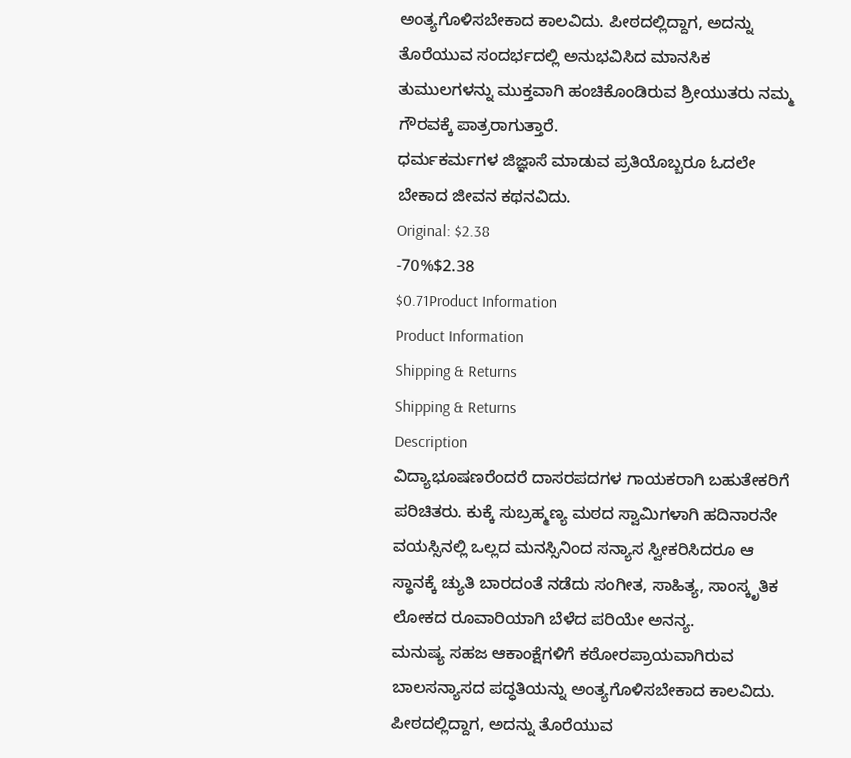ಅಂತ್ಯಗೊಳಿಸಬೇಕಾದ ಕಾಲವಿದು. ಪೀಠದಲ್ಲಿದ್ದಾಗ, ಅದನ್ನು ತೊರೆಯುವ ಸಂದರ್ಭದಲ್ಲಿ ಅನುಭವಿಸಿದ ಮಾನಸಿಕ ತುಮುಲಗಳನ್ನು ಮುಕ್ತವಾಗಿ ಹಂಚಿಕೊಂಡಿರುವ ಶ್ರೀಯುತರು ನಮ್ಮ ಗೌರವಕ್ಕೆ ಪಾತ್ರರಾಗುತ್ತಾರೆ.
ಧರ್ಮಕರ್ಮಗಳ ಜಿಜ್ಞಾಸೆ ಮಾಡುವ ಪ್ರತಿಯೊಬ್ಬರೂ ಓದಲೇ ಬೇಕಾದ ಜೀವನ ಕಥನವಿದು.
Original: $2.38
-70%$2.38
$0.71Product Information
Product Information
Shipping & Returns
Shipping & Returns
Description
ವಿದ್ಯಾಭೂಷಣರೆಂದರೆ ದಾಸರಪದಗಳ ಗಾಯಕರಾಗಿ ಬಹುತೇಕರಿಗೆ ಪರಿಚಿತರು. ಕುಕ್ಕೆ ಸುಬ್ರಹ್ಮಣ್ಯ ಮಠದ ಸ್ವಾಮಿಗಳಾಗಿ ಹದಿನಾರನೇ ವಯಸ್ಸಿನಲ್ಲಿ ಒಲ್ಲದ ಮನಸ್ಸಿನಿಂದ ಸನ್ಯಾಸ ಸ್ವೀಕರಿಸಿದರೂ ಆ ಸ್ಥಾನಕ್ಕೆ ಚ್ಯುತಿ ಬಾರದಂತೆ ನಡೆದು ಸಂಗೀತ, ಸಾಹಿತ್ಯ, ಸಾಂಸ್ಕೃತಿಕ ಲೋಕದ ರೂವಾರಿಯಾಗಿ ಬೆಳೆದ ಪರಿಯೇ ಅನನ್ಯ.
ಮನುಷ್ಯ ಸಹಜ ಆಕಾಂಕ್ಷೆಗಳಿಗೆ ಕಠೋರಪ್ರಾಯವಾಗಿರುವ ಬಾಲಸನ್ಯಾಸದ ಪದ್ಧತಿಯನ್ನು ಅಂತ್ಯಗೊಳಿಸಬೇಕಾದ ಕಾಲವಿದು. ಪೀಠದಲ್ಲಿದ್ದಾಗ, ಅದನ್ನು ತೊರೆಯುವ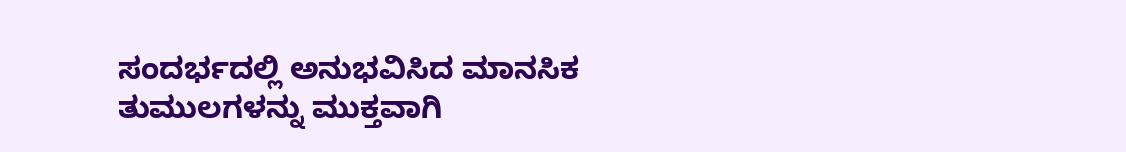ಸಂದರ್ಭದಲ್ಲಿ ಅನುಭವಿಸಿದ ಮಾನಸಿಕ ತುಮುಲಗಳನ್ನು ಮುಕ್ತವಾಗಿ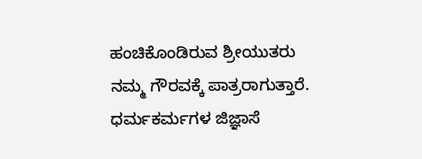ಹಂಚಿಕೊಂಡಿರುವ ಶ್ರೀಯುತರು ನಮ್ಮ ಗೌರವಕ್ಕೆ ಪಾತ್ರರಾಗುತ್ತಾರೆ.
ಧರ್ಮಕರ್ಮಗಳ ಜಿಜ್ಞಾಸೆ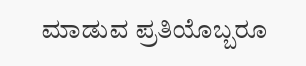ಮಾಡುವ ಪ್ರತಿಯೊಬ್ಬರೂ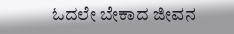ಓದಲೇ ಬೇಕಾದ ಜೀವನ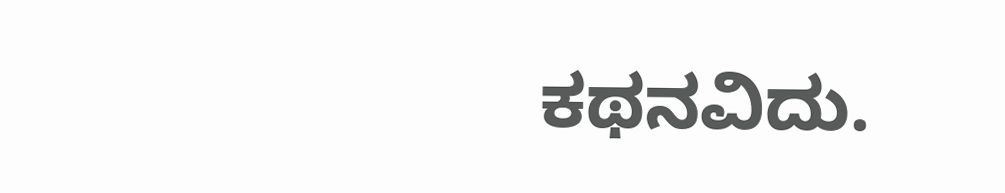ಕಥನವಿದು.